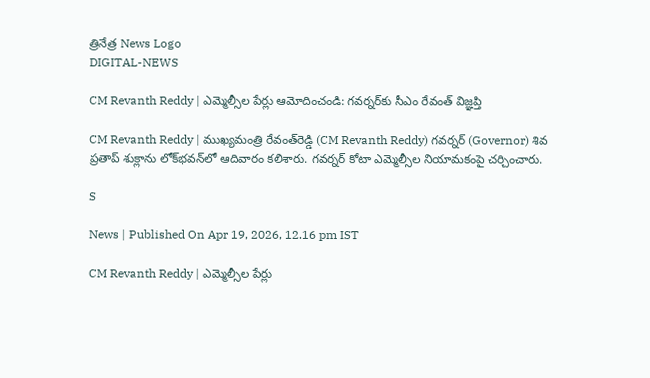త్రినేత్ర News Logo
DIGITAL-NEWS

CM Revanth Reddy | ఎమ్మెల్సీల పేర్లు ఆమోదించండి: గ‌వ‌ర్న‌ర్‌కు సీఎం రేవంత్ విజ్ఞ‌ప్తి

CM Revanth Reddy | ముఖ్య‌మంత్రి రేవంత్‌రెడ్డి (CM Revanth Reddy) గవర్నర్‌ (Governor) శివ ప్రతాప్‌ శుక్లాను లోక్‌భవన్‌లో ఆదివారం కలిశారు. గవర్నర్ కోటా ఎమ్మెల్సీల నియామకంపై చర్చించారు.

S

News | Published On Apr 19, 2026, 12.16 pm IST

CM Revanth Reddy | ఎమ్మెల్సీల పేర్లు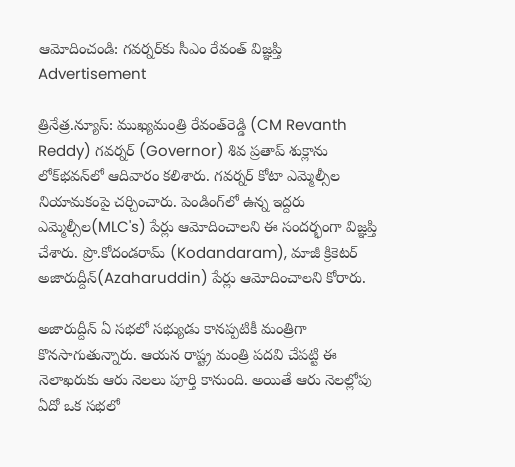ఆమోదించండి: గ‌వ‌ర్న‌ర్‌కు సీఎం రేవంత్ విజ్ఞ‌ప్తి
Advertisement

త్రినేత్ర‌.న్యూస్‌: ముఖ్య‌మంత్రి రేవంత్‌రెడ్డి (CM Revanth Reddy) గవర్నర్‌ (Governor) శివ ప్రతాప్‌ శుక్లాను లోక్‌భవన్‌లో ఆదివారం కలిశారు. గవర్నర్ కోటా ఎమ్మెల్సీల నియామకంపై చర్చించారు. పెండింగ్‌లో ఉన్న ఇద్దరు ఎమ్మెల్సీల(MLC's) పేర్లు ఆమోదించాలని ఈ సంద‌ర్భంగా విజ్ఞ‌ప్తి చేశారు. ప్రొ.కోదండరామ్‌ (Kodandaram), మాజీ క్రికెట‌ర్‌ అజారుద్దీన్‌(Azaharuddin) పేర్లు ఆమోదించాలని కోరారు.

అజారుద్దీన్‌ ఏ సభలో సభ్యుడు కానప్పటికీ మంత్రిగా కొనసాగుతున్నారు. ఆయన రాష్ట్ర‌ మంత్రి పదవి చేపట్టి ఈ నెలాఖరుకు ఆరు నెలలు పూర్తి కానుంది. అయితే ఆరు నెలల్లోపు ఏదో ఒక సభలో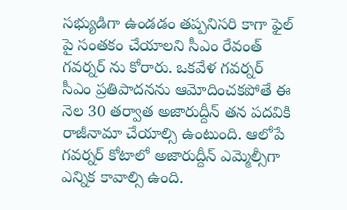సభ్యుడిగా ఉండడం త‌ప్ప‌నిస‌రి కాగా ఫైల్ పై సంత‌కం చేయాల‌ని సీఎం రేవంత్ గ‌వ‌ర్న‌ర్ ను కోరారు. ఒక‌వేళ‌ గవర్నర్ సీఎం ప్ర‌తిపాద‌న‌ను ఆమోదించకపోతే ఈ నెల 30 తర్వాత అజారుద్దీన్ త‌న ప‌ద‌వికి రాజీనామా చేయాల్సి ఉంటుంది. ఆలోపే గ‌వ‌ర్న‌ర్ కోటాలో అజారుద్దీన్ ఎమ్మెల్సీగా ఎన్నిక కావాల్సి ఉంది.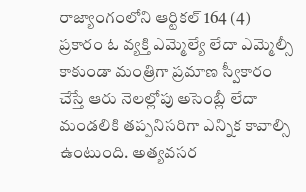రాజ్యాంగంలోని ఆర్టికల్ 164 (4) ప్రకారం ఓ వ్యక్తి ఎమ్మెల్యే లేదా ఎమ్మెల్సీ కాకుండా మంత్రిగా ప్రమాణ స్వీకారం చేస్తే ఆరు నెలల్లోపు అసెంబ్లీ లేదా మండలికి త‌ప్ప‌నిస‌రిగా ఎన్నిక కావాల్సి ఉంటుంది. అత్యవసర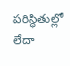పరిస్థితుల్లో లేదా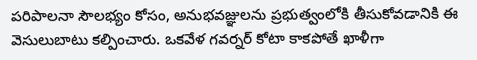పరిపాలనా సౌలభ్యం కోసం, అనుభవజ్ఞులను ప్రభుత్వంలోకి తీసుకోవడానికి ఈ వెసులుబాటు కల్పించారు. ఒకవేళ గవర్నర్ కోటా కాకపోతే ఖాళీగా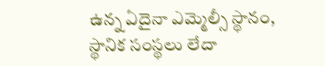ఉన్న ఏదైనా ఎమ్మెల్సీ స్థానం, స్థానిక సంస్థలు లేదా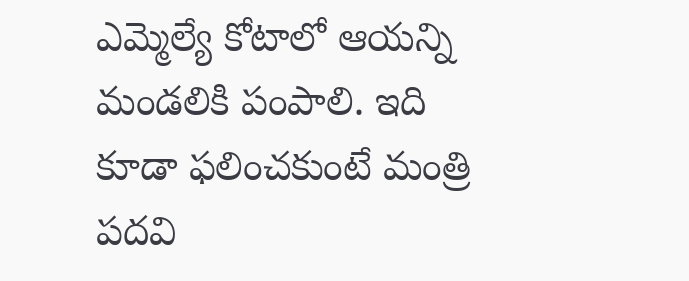ఎమ్మెల్యే కోటాలో ఆయన్ని మండ‌లికి పంపాలి. ఇది కూడా ఫ‌లించ‌కుంటే మంత్రి ప‌దవి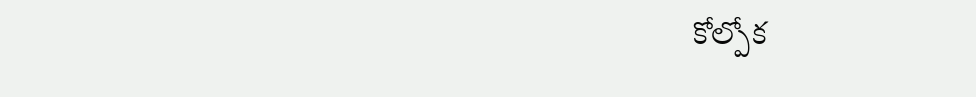కోల్పోక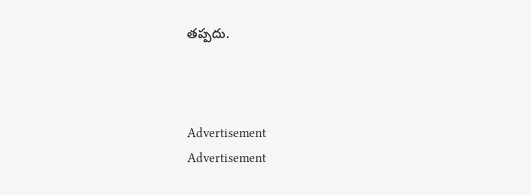త‌ప్ప‌దు.



Advertisement
Advertisement